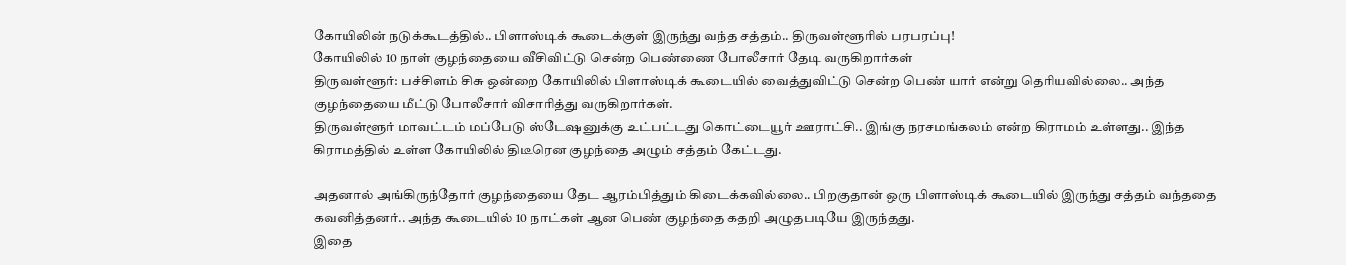கோயிலின் நடுக்கூடத்தில்.. பிளாஸ்டிக் கூடைக்குள் இருந்து வந்த சத்தம்.. திருவள்ளூரில் பரபரப்பு!
கோயிலில் 10 நாள் குழந்தையை வீசிவிட்டு சென்ற பெண்ணை போலீசார் தேடி வருகிறார்கள்
திருவள்ளூர்: பச்சிளம் சிசு ஒன்றை கோயிலில் பிளாஸ்டிக் கூடையில் வைத்துவிட்டு சென்ற பெண் யார் என்று தெரியவில்லை.. அந்த குழந்தையை மீட்டு போலீசார் விசாரித்து வருகிறார்கள்.
திருவள்ளூர் மாவட்டம் மப்பேடு ஸ்டேஷனுக்கு உட்பட்டது கொட்டையூர் ஊராட்சி.. இங்கு நரசமங்கலம் என்ற கிராமம் உள்ளது.. இந்த கிராமத்தில் உள்ள கோயிலில் திடீரென குழந்தை அழும் சத்தம் கேட்டது.

அதனால் அங்கிருந்தோர் குழந்தையை தேட ஆரம்பித்தும் கிடைக்கவில்லை.. பிறகுதான் ஒரு பிளாஸ்டிக் கூடையில் இருந்து சத்தம் வந்ததை கவனித்தனர்.. அந்த கூடையில் 10 நாட்கள் ஆன பெண் குழந்தை கதறி அழுதபடியே இருந்தது.
இதை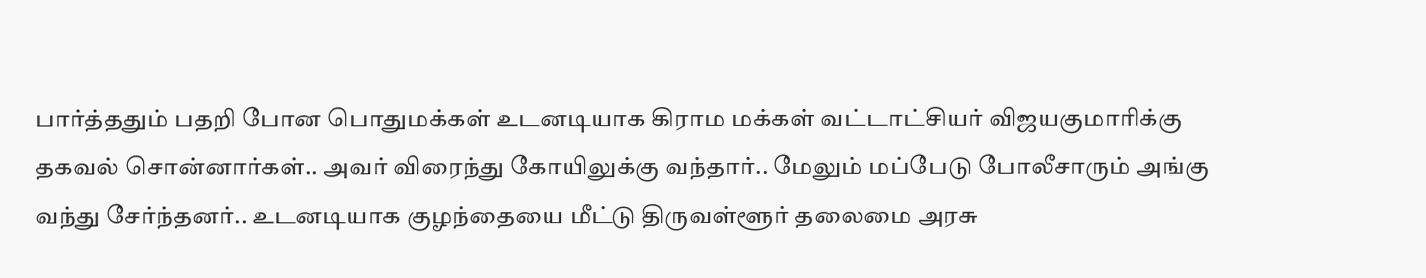பார்த்ததும் பதறி போன பொதுமக்கள் உடனடியாக கிராம மக்கள் வட்டாட்சியர் விஜயகுமாரிக்கு தகவல் சொன்னார்கள்.. அவர் விரைந்து கோயிலுக்கு வந்தார்.. மேலும் மப்பேடு போலீசாரும் அங்கு வந்து சேர்ந்தனர்.. உடனடியாக குழந்தையை மீட்டு திருவள்ளூர் தலைமை அரசு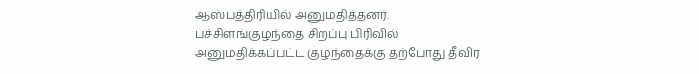ஆஸ்பத்திரியில் அனுமதித்தனர்.
பச்சிளங்குழந்தை சிறப்பு பிரிவில் அனுமதிக்கப்பட்ட குழந்தைக்கு தற்போது தீவிர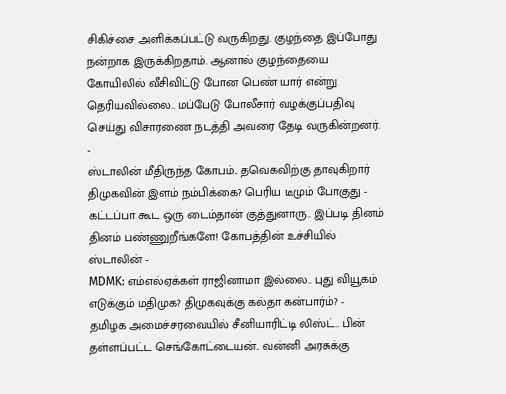சிகிச்சை அளிக்கப்பட்டு வருகிறது. குழந்தை இப்போது நன்றாக இருக்கிறதாம். ஆனால் குழந்தையை கோயிலில் வீசிவிட்டு போன பெண் யார் என்று தெரியவில்லை.. மப்பேடு போலீசார் வழக்குப்பதிவு செய்து விசாரணை நடத்தி அவரை தேடி வருகின்றனர்.
-
ஸ்டாலின் மீதிருந்த கோபம்.. தவெகவிற்கு தாவுகிறார் திமுகவின் இளம் நம்பிக்கை? பெரிய டீமும் போகுது -
கட்டப்பா கூட ஒரு டைம்தான் குத்துனாரு.. இப்படி தினம் தினம் பண்ணுறீங்களே! கோபத்தின் உச்சியில் ஸ்டாலின் -
MDMK: எம்எல்ஏக்கள் ராஜினாமா இல்லை.. புது வியூகம் எடுக்கும் மதிமுக? திமுகவுக்கு கல்தா கன்பார்ம்? -
தமிழக அமைச்சரவையில் சீனியாரிட்டி லிஸ்ட்.. பின் தள்ளப்பட்ட செங்கோட்டையன்.. வன்னி அரசுக்கு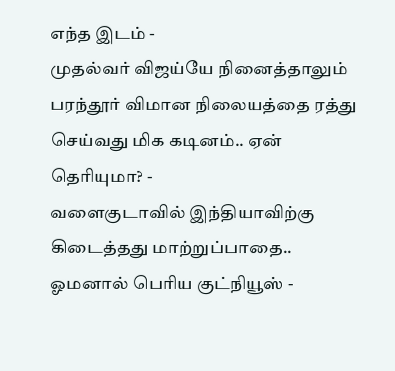எந்த இடம் -
முதல்வர் விஜய்யே நினைத்தாலும் பரந்தூர் விமான நிலையத்தை ரத்து செய்வது மிக கடினம்.. ஏன் தெரியுமா? -
வளைகுடாவில் இந்தியாவிற்கு கிடைத்தது மாற்றுப்பாதை.. ஓமனால் பெரிய குட்நியூஸ் -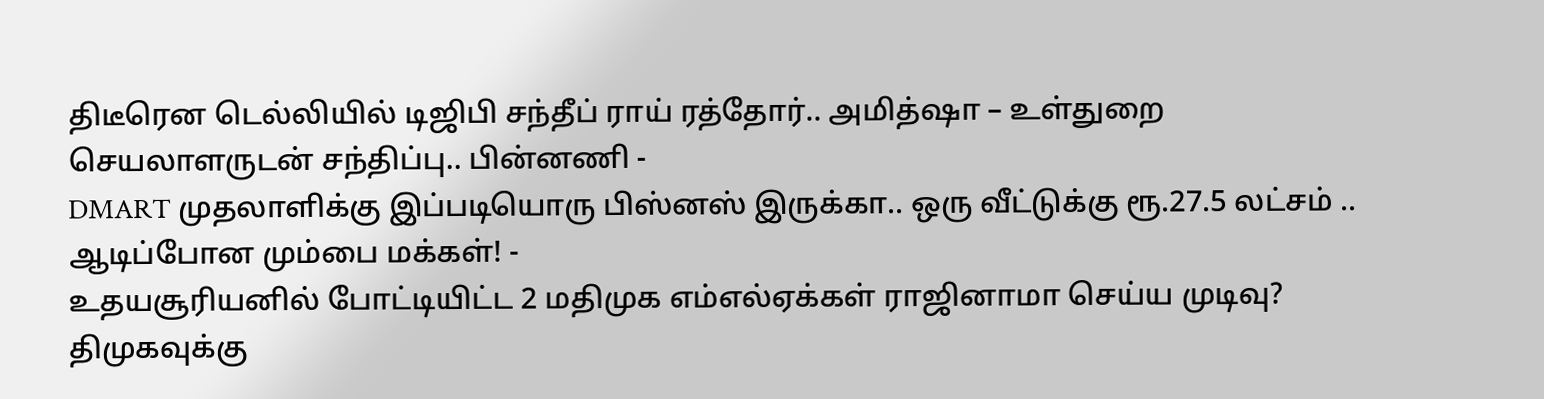திடீரென டெல்லியில் டிஜிபி சந்தீப் ராய் ரத்தோர்.. அமித்ஷா – உள்துறை செயலாளருடன் சந்திப்பு.. பின்னணி -
DMART முதலாளிக்கு இப்படியொரு பிஸ்னஸ் இருக்கா.. ஒரு வீட்டுக்கு ரூ.27.5 லட்சம் .. ஆடிப்போன மும்பை மக்கள்! -
உதயசூரியனில் போட்டியிட்ட 2 மதிமுக எம்எல்ஏக்கள் ராஜினாமா செய்ய முடிவு? திமுகவுக்கு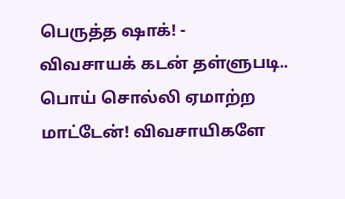பெருத்த ஷாக்! -
விவசாயக் கடன் தள்ளுபடி.. பொய் சொல்லி ஏமாற்ற மாட்டேன்! விவசாயிகளே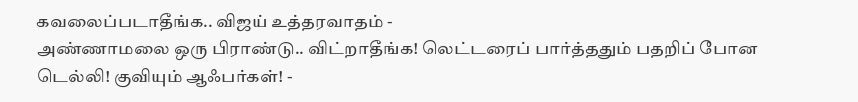கவலைப்படாதீங்க.. விஜய் உத்தரவாதம் -
அண்ணாமலை ஒரு பிராண்டு.. விட்றாதீங்க! லெட்டரைப் பார்த்ததும் பதறிப் போன டெல்லி! குவியும் ஆஃபர்கள்! -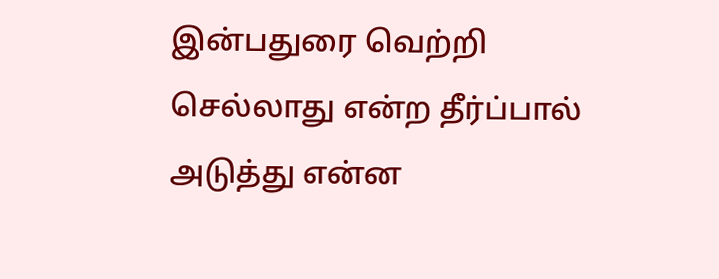இன்பதுரை வெற்றி செல்லாது என்ற தீர்ப்பால் அடுத்து என்ன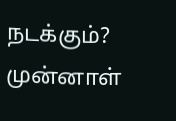நடக்கும்? முன்னாள்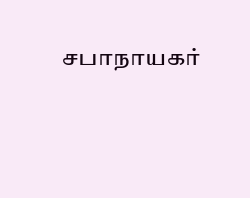சபாநாயகர்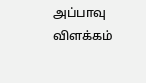அப்பாவு விளக்கம்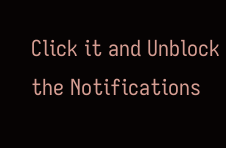Click it and Unblock the Notifications